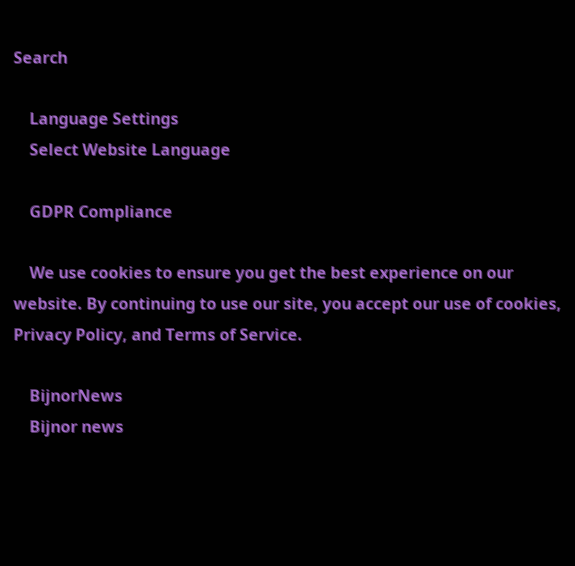Search

    Language Settings
    Select Website Language

    GDPR Compliance

    We use cookies to ensure you get the best experience on our website. By continuing to use our site, you accept our use of cookies, Privacy Policy, and Terms of Service.

    BijnorNews
    Bijnor news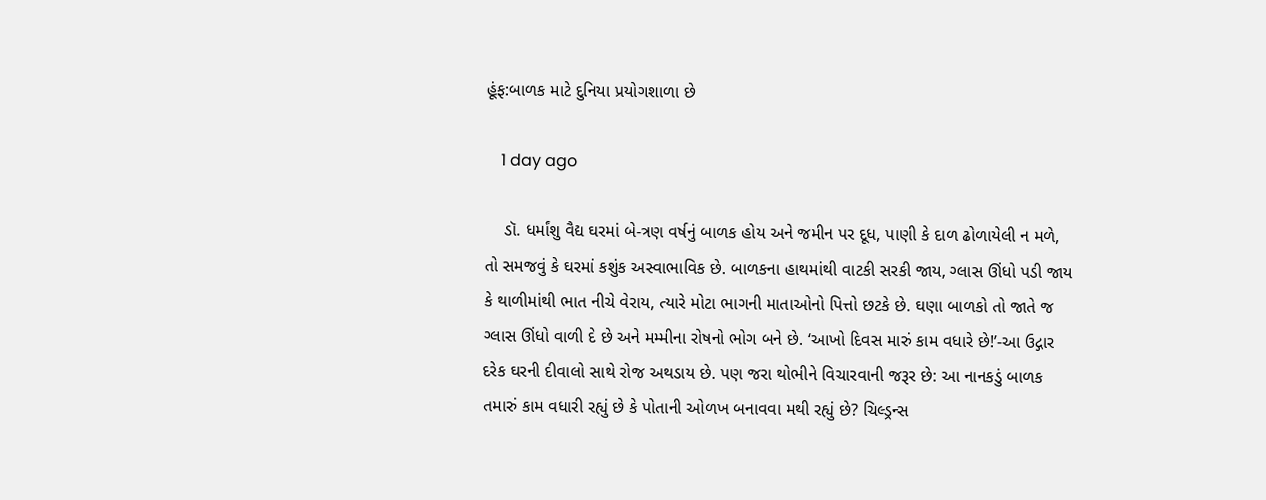હૂંફ:બાળક માટે દુનિયા પ્રયોગશાળા છે

    1 day ago

    ડૉ. ધર્માંશુ વૈદ્ય ઘરમાં બે-ત્રણ વર્ષનું બાળક હોય અને જમીન પર દૂધ, પાણી કે દાળ ઢોળાયેલી ન મળે, તો સમજવું કે ઘરમાં કશુંક અસ્વાભાવિક છે. બાળકના હાથમાંથી વાટકી સરકી જાય, ગ્લાસ ઊંધો પડી જાય કે થાળીમાંથી ભાત નીચે વેરાય, ત્યારે મોટા ભાગની માતાઓનો પિત્તો છટકે છે. ઘણા બાળકો તો જાતે જ ગ્લાસ ઊંધો વાળી દે છે અને મમ્મીના રોષનો ભોગ બને છે. ‘આખો દિવસ મારું કામ વધારે છે!’-આ ઉદ્ગાર દરેક ઘરની દીવાલો સાથે રોજ અથડાય છે. પણ જરા થોભીને વિચારવાની જરૂર છે: આ નાનકડું બાળક તમારું કામ વધારી રહ્યું છે કે પોતાની ઓળખ બનાવવા મથી રહ્યું છે? ચિલ્ડ્રન્સ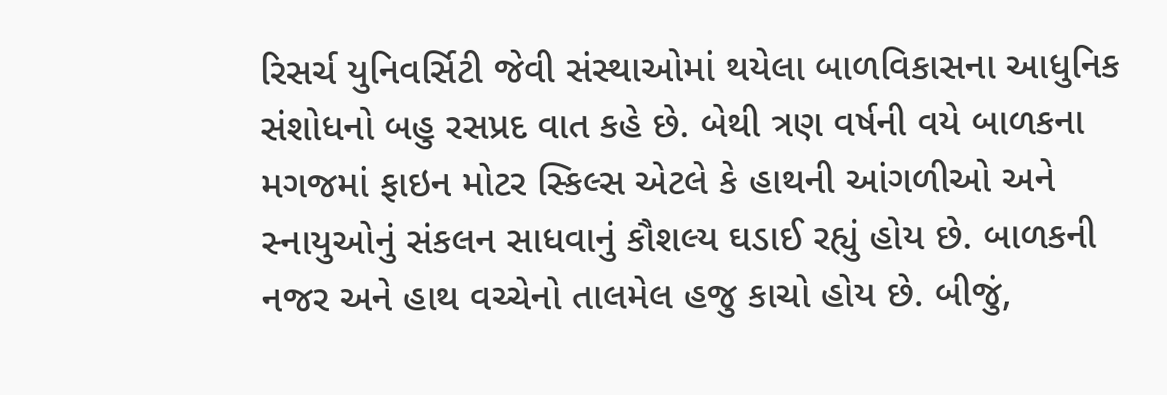રિસર્ચ યુનિવર્સિટી જેવી સંસ્થાઓમાં થયેલા બાળવિકાસના આધુનિક સંશોધનો બહુ રસપ્રદ વાત કહે છે. બેથી ત્રણ વર્ષની વયે બાળકના મગજમાં ફાઇન મોટર સ્કિલ્સ એટલે કે હાથની આંગળીઓ અને સ્નાયુઓનું સંકલન સાધવાનું કૌશલ્ય ઘડાઈ રહ્યું હોય છે. બાળકની નજર અને હાથ વચ્ચેનો તાલમેલ હજુ કાચો હોય છે. બીજું,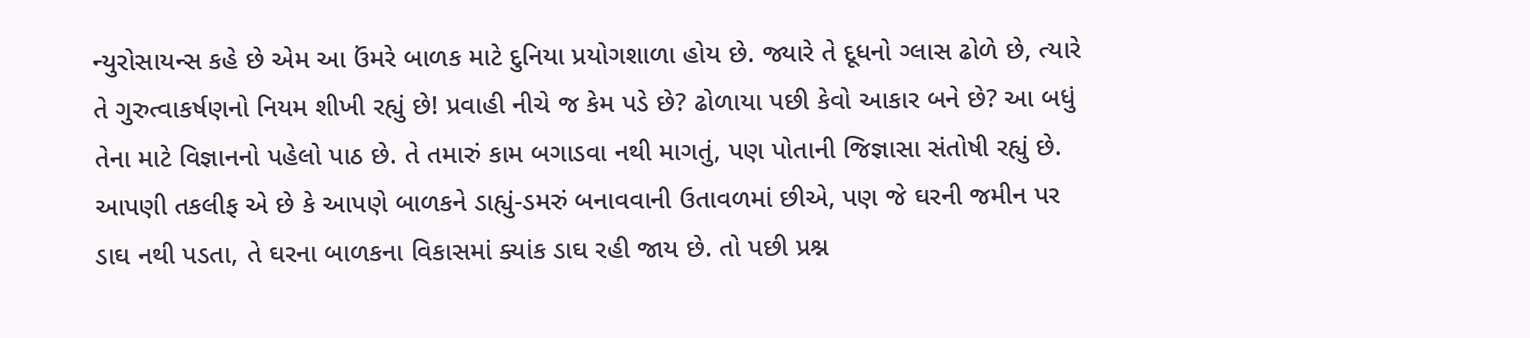ન્યુરોસાયન્સ કહે છે એમ આ ઉંમરે બાળક માટે દુનિયા પ્રયોગશાળા હોય છે. જ્યારે તે દૂધનો ગ્લાસ ઢોળે છે, ત્યારે તે ગુરુત્વાકર્ષણનો નિયમ શીખી રહ્યું છે! પ્રવાહી નીચે જ કેમ પડે છે? ઢોળાયા પછી કેવો આકાર બને છે? આ બધું તેના માટે વિજ્ઞાનનો પહેલો પાઠ છે. તે તમારું કામ બગાડવા નથી માગતું, પણ પોતાની જિજ્ઞાસા સંતોષી રહ્યું છે. આપણી તકલીફ એ છે કે આપણે બાળકને ડાહ્યું-ડમરું બનાવવાની ઉતાવળમાં છીએ, પણ જે ઘરની જમીન પર ડાઘ નથી પડતા, તે ઘરના બાળકના વિકાસમાં ક્યાંક ડાઘ રહી જાય છે. તો પછી પ્રશ્ન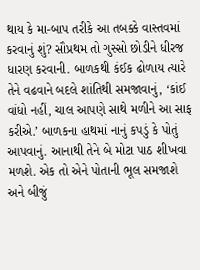થાય કે મા-બાપ તરીકે આ તબક્કે વાસ્તવમાં કરવાનું શું? સૌપ્રથમ તો ગુસ્સો છોડીને ધીરજ ધારણ કરવાની. બાળકથી કંઈક ઢોળાય ત્યારે તેને વઢવાને બદલે શાંતિથી સમજાવાનું, ‘કાંઈ વાંધો નહીં, ચાલ આપણે સાથે મળીને આ સાફ કરીએ.’ બાળકના હાથમાં નાનું કપડું કે પોતું આપવાનું. આનાથી તેને બે મોટા પાઠ શીખવા મળશે. એક તો એને પોતાની ભૂલ સમજાશે અને બીજું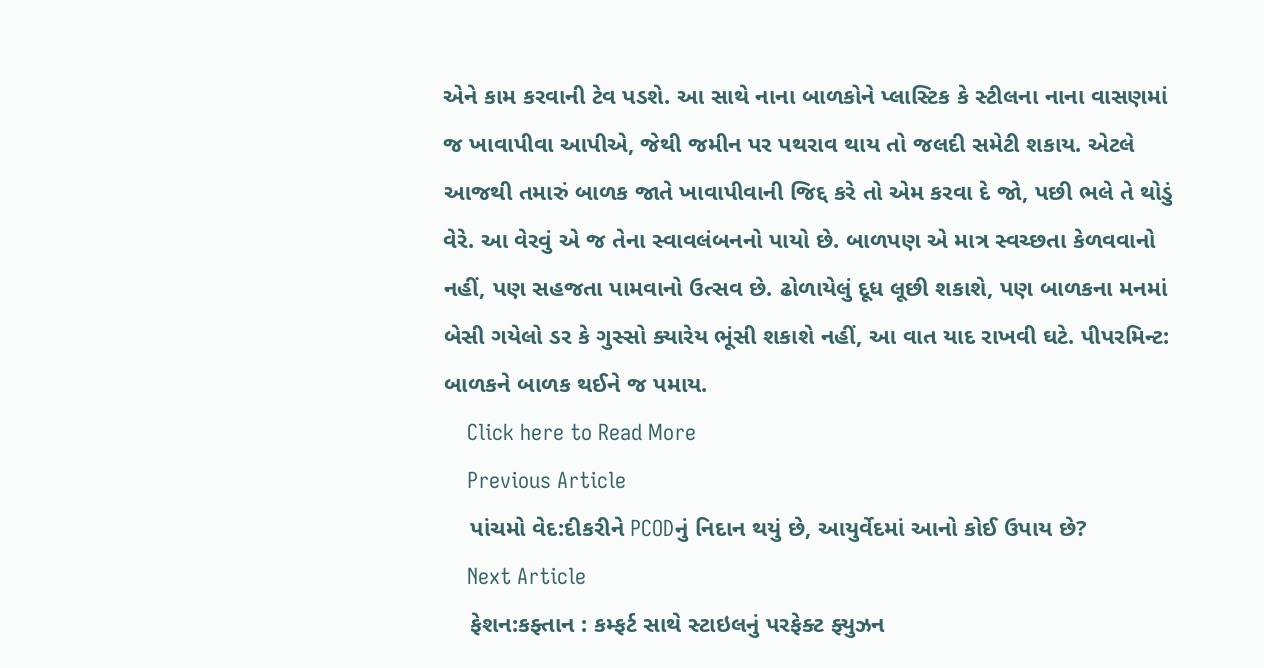એને કામ કરવાની ટેવ પડશે. આ સાથે નાના બાળકોને પ્લાસ્ટિક કે સ્ટીલના નાના વાસણમાં જ ખાવાપીવા આપીએ, જેથી જમીન પર પથરાવ થાય તો જલદી સમેટી શકાય. એટલે આજથી તમારું બાળક જાતે ખાવાપીવાની જિદ્દ કરે તો એમ કરવા દે જો, પછી ભલે તે થોડું વેરે. આ વેરવું એ જ તેના સ્વાવલંબનનો પાયો છે. બાળપણ એ માત્ર સ્વચ્છતા કેળવવાનો નહીં, પણ સહજતા પામવાનો ઉત્સવ છે. ઢોળાયેલું દૂધ લૂછી શકાશે, પણ બાળકના મનમાં બેસી ગયેલો ડર કે ગુસ્સો ક્યારેય ભૂંસી શકાશે નહીં, આ વાત યાદ રાખવી ઘટે. પીપરમિન્ટ: બાળકને બાળક થઈને જ પમાય.
    Click here to Read More
    Previous Article
    પાંચમો વેદ:દીકરીને PCODનું નિદાન થયું છે, આયુર્વેદમાં આનો કોઈ ઉપાય છે?
    Next Article
    ફેશન:કફ્તાન : કમ્ફર્ટ સાથે સ્ટાઇલનું પરફેક્ટ ફ્યુઝન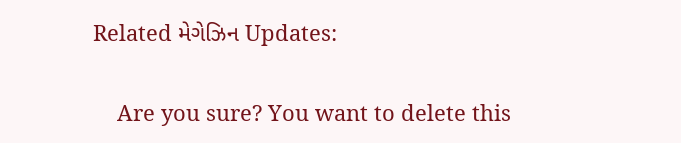Related મેગેઝિન Updates:

    Are you sure? You want to delete this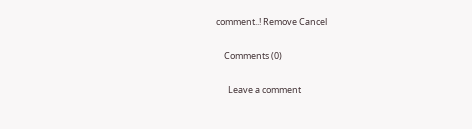comment..! Remove Cancel

    Comments (0)

      Leave a comment